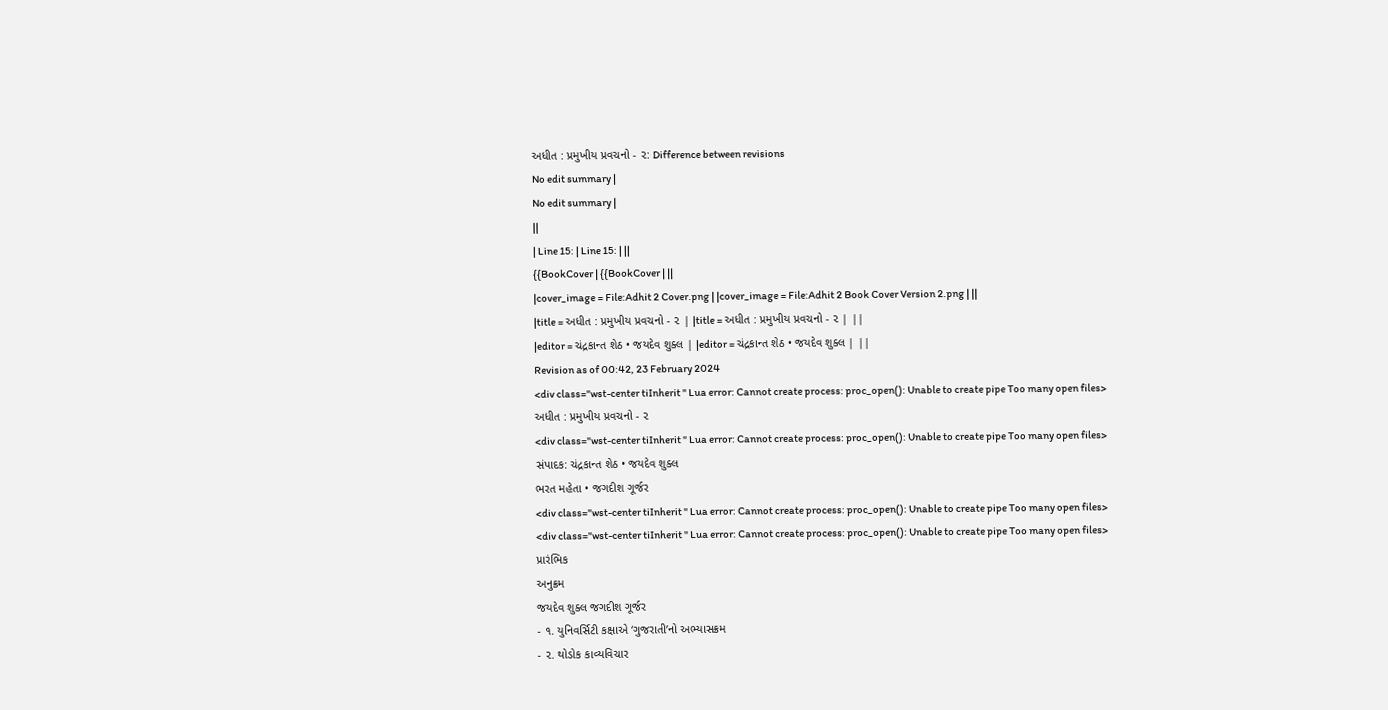અધીત : પ્રમુખીય પ્રવચનો - ૨: Difference between revisions
No edit summary |
No edit summary |
||
| Line 15: | Line 15: | ||
{{BookCover | {{BookCover | ||
|cover_image = File:Adhit 2 Cover.png | |cover_image = File:Adhit 2 Book Cover Version 2.png | ||
|title = અધીત : પ્રમુખીય પ્રવચનો - ૨ | |title = અધીત : પ્રમુખીય પ્રવચનો - ૨ | ||
|editor = ચંદ્રકાન્ત શેઠ • જયદેવ શુક્લ | |editor = ચંદ્રકાન્ત શેઠ • જયદેવ શુક્લ | ||
Revision as of 00:42, 23 February 2024
<div class="wst-center tiInherit " Lua error: Cannot create process: proc_open(): Unable to create pipe Too many open files>
અધીત : પ્રમુખીય પ્રવચનો - ૨
<div class="wst-center tiInherit " Lua error: Cannot create process: proc_open(): Unable to create pipe Too many open files>
સંપાદક: ચંદ્રકાન્ત શેઠ • જયદેવ શુક્લ
ભરત મહેતા • જગદીશ ગૂર્જર
<div class="wst-center tiInherit " Lua error: Cannot create process: proc_open(): Unable to create pipe Too many open files>
<div class="wst-center tiInherit " Lua error: Cannot create process: proc_open(): Unable to create pipe Too many open files>
પ્રારંભિક
અનુક્રમ
જયદેવ શુક્લ જગદીશ ગૂર્જર
- ૧. યુનિવર્સિટી કક્ષાએ ‘ગુજરાતી’નો અભ્યાસક્રમ
- ૨. થોડોક કાવ્યવિચાર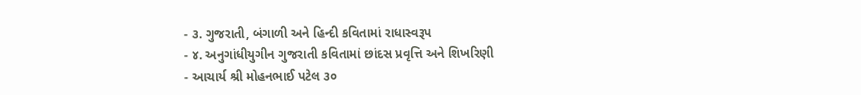- ૩. ગુજરાતી, બંગાળી અને હિન્દી કવિતામાં રાધાસ્વરૂપ
- ૪. અનુગાંધીયુગીન ગુજરાતી કવિતામાં છાંદસ પ્રવૃત્તિ અને શિખરિણી
- આચાર્ય શ્રી મોહનભાઈ પટેલ ૩૦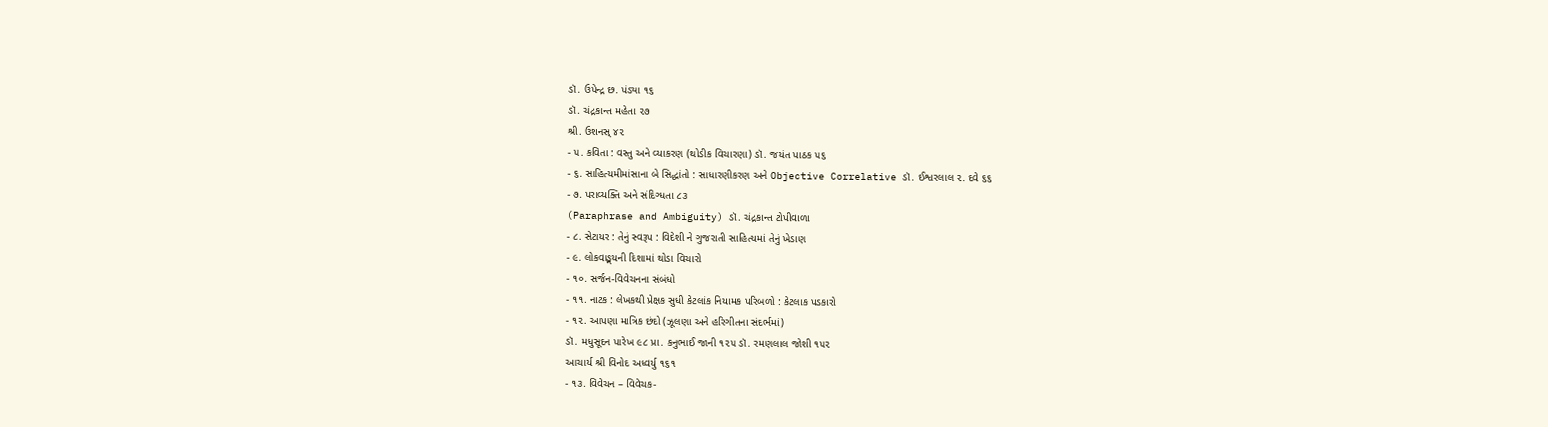ડૉ. ઉપેન્દ્ર છ. પંડ્યા ૧૬
ડૉ. ચંદ્રકાન્ત મહેતા ૨૭
શ્રી. ઉશનસ્ ૪૨
- ૫. કવિતા : વસ્તુ અને વ્યાકરણ (થોડીક વિચારણા) ડૉ. જયંત પાઠક ૫૬
- ૬. સાહિત્યમીમાંસાના બે સિદ્ધાંતો : સાધારણીકરણ અને Objective Correlative ડૉ. ઈશ્વરલાલ ૨. દવે ૬૬
- ૭. પરાવ્યક્તિ અને સંદિગ્ધતા ૮૩
(Paraphrase and Ambiguity) ડૉ. ચંદ્રકાન્ત ટોપીવાળા
- ૮. સેટાયર : તેનું સ્વરૂપ : વિદેશી ને ગુજરાતી સાહિત્યમાં તેનું ખેડાણ
- ૯. લોકવાઙ્મયની દિશામાં થોડા વિચારો
- ૧૦. સર્જન-વિવેચનના સંબંધો
- ૧૧. નાટક : લેખકથી પ્રેક્ષક સુધી કેટલાંક નિયામક પરિબળો : કેટલાક પડકારો
- ૧૨. આપણા માત્રિક છંદો (ઝૂલણા અને હરિગીતના સંદર્ભમાં)
ડૉ. મધુસૂદન પારેખ ૯૮ પ્રા. કનુભાઈ જાની ૧૨૫ ડૉ. રમણલાલ જોશી ૧૫૨
આચાર્ય શ્રી વિનોદ અધ્વર્યુ ૧૬૧
- ૧૩. વિવેચન – વિવેચક-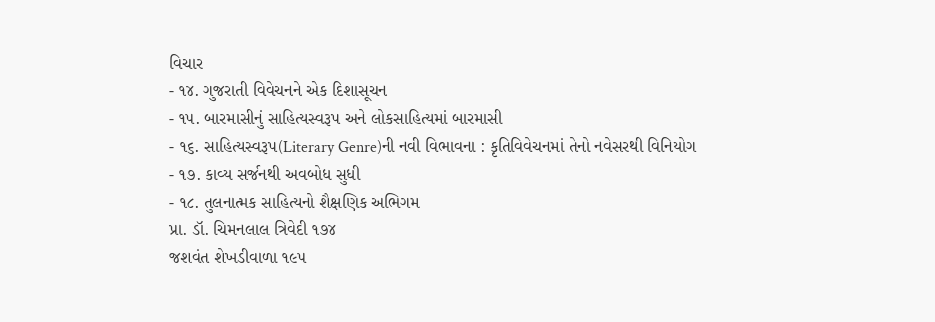વિચાર
- ૧૪. ગુજરાતી વિવેચનને એક દિશાસૂચન
- ૧૫. બારમાસીનું સાહિત્યસ્વરૂપ અને લોકસાહિત્યમાં બારમાસી
- ૧૬. સાહિત્યસ્વરૂપ(Literary Genre)ની નવી વિભાવના : કૃતિવિવેચનમાં તેનો નવેસરથી વિનિયોગ
- ૧૭. કાવ્ય સર્જનથી અવબોધ સુધી
- ૧૮. તુલનાત્મક સાહિત્યનો શૈક્ષણિક અભિગમ
પ્રા. ડૉ. ચિમનલાલ ત્રિવેદી ૧૭૪
જશવંત શેખડીવાળા ૧૯૫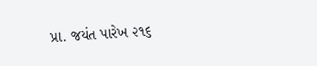પ્રા. જયંત પારેખ ૨૧૬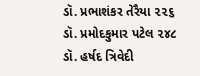ડૉ. પ્રભાશંકર તેરૈયા ૨૨૬
ડૉ. પ્રમોદકુમાર પટેલ ૨૪૮
ડૉ. હર્ષદ ત્રિવેદી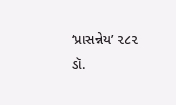‘પ્રાસન્નેય’ ૨૮૨
ડૉ.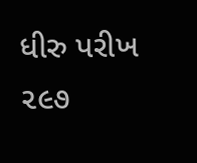ધીરુ પરીખ ૨૯૭